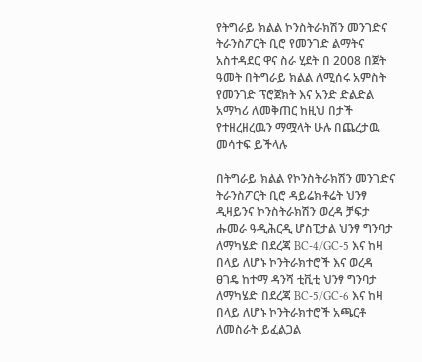የትግራይ ክልል ኮንስትራክሽን መንገድና ትራንስፖርት ቢሮ የመንገድ ልማትና አስተዳደር ዋና ስራ ሂደት በ 2008 በጀት ዓመት በትግራይ ክልል ለሚሰሩ አምስት የመንገድ ፕሮጀክት እና አንድ ድልድል አማካሪ ለመቅጠር ከዚህ በታች የተዘረዘረዉን ማሟላት ሁሉ በጨረታዉ መሳተፍ ይችላሉ

በትግራይ ክልል የኮንስትራክሽን መንገድና ትራንስፖርት ቢሮ ዳይሬክቶሬት ህንፃ ዲዛይንና ኮንስትራክሽን ወረዳ ቻፍታ ሑመራ ዓዲሕርዲ ሆስፒታል ህንፃ ግንባታ ለማካሄድ በደረጃ BC-4/GC-5 እና ከዛ በላይ ለሆኑ ኮንትራክተሮች እና ወረዳ ፀገዴ ከተማ ዳንሻ ቲቪቲ ህንፃ ግንባታ ለማካሄድ በደረጃ BC-5/GC-6 እና ከዛ በላይ ለሆኑ ኮንትራክተሮች አጫርቶ ለመስራት ይፈልጋል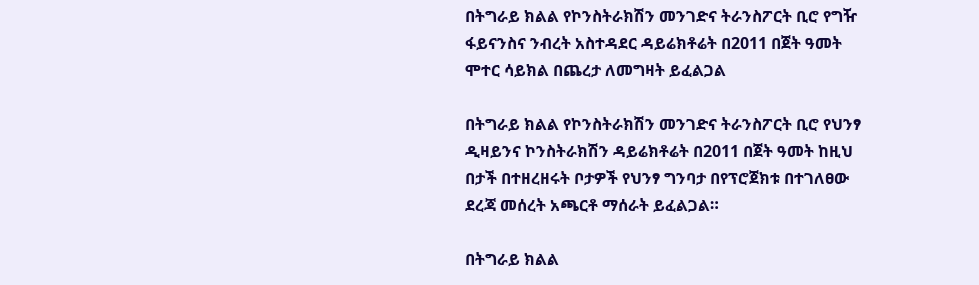በትግራይ ክልል የኮንስትራክሽን መንገድና ትራንስፖርት ቢሮ የግዥ ፋይናንስና ንብረት አስተዳደር ዳይሬክቶሬት በ2011 በጀት ዓመት ሞተር ሳይክል በጨረታ ለመግዛት ይፈልጋል

በትግራይ ክልል የኮንስትራክሽን መንገድና ትራንስፖርት ቢሮ የህንፃ ዲዛይንና ኮንስትራክሽን ዳይሬክቶሬት በ2011 በጀት ዓመት ከዚህ በታች በተዘረዘሩት ቦታዎች የህንፃ ግንባታ በየፕሮጀክቱ በተገለፀው ደረጃ መሰረት አጫርቶ ማሰራት ይፈልጋል።

በትግራይ ክልል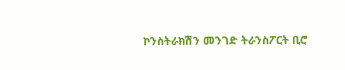ኮንስትራክሽን መንገድ ትራንስፖርት ቢሮ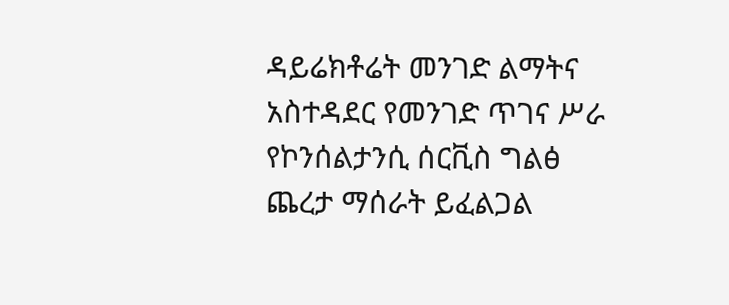ዳይሬክቶሬት መንገድ ልማትና አስተዳደር የመንገድ ጥገና ሥራ የኮንሰልታንሲ ሰርቪስ ግልፅ ጨረታ ማሰራት ይፈልጋል